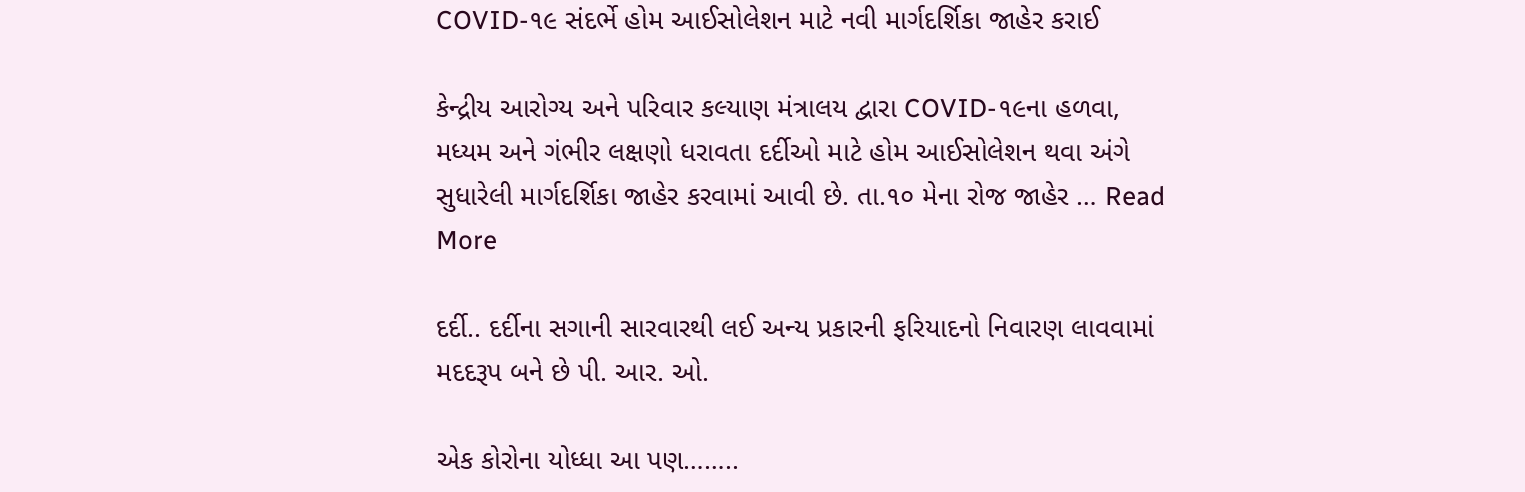COVID-૧૯ સંદર્ભે હોમ આઈસોલેશન માટે નવી માર્ગદર્શિકા જાહેર કરાઈ

કેન્દ્રીય આરોગ્ય અને પરિવાર કલ્યાણ મંત્રાલય દ્વારા COVID-૧૯ના હળવા, મધ્યમ અને ગંભીર લક્ષણો ધરાવતા દર્દીઓ માટે હોમ આઈસોલેશન થવા અંગે સુધારેલી માર્ગદર્શિકા જાહેર કરવામાં આવી છે. તા.૧૦ મેના રોજ જાહેર … Read More

દર્દી.. દર્દીના સગાની સારવારથી લઈ અન્ય પ્રકારની ફરિયાદનો નિવારણ લાવવામાં મદદરૂપ બને છે પી. આર. ઓ.

એક કોરોના યોધ્ધા આ પણ……..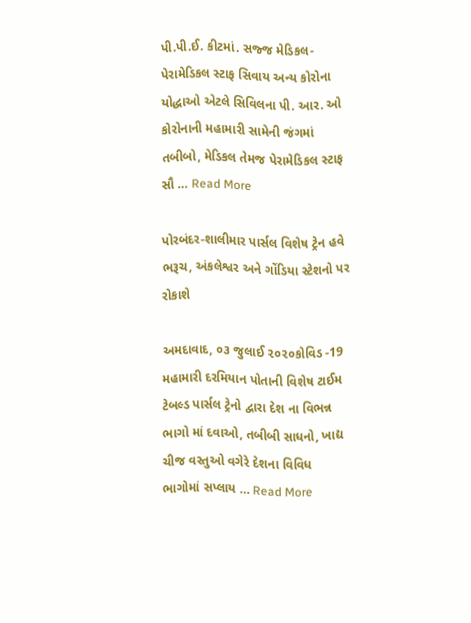પી.પી.ઈ. કીટમાં. સજ્જ મેડિકલ- પેરામેડિકલ સ્ટાફ સિવાય અન્ય કોરોના યોદ્ધાઓ એટલે સિવિલના પી. આર. ઓ કોરોનાની મહામારી સામેની જંગમાં તબીબો, મેડિકલ તેમજ પેરામેડિકલ સ્ટાફ સૌ … Read More

પોરબંદર-શાલીમાર પાર્સલ વિશેષ ટ્રેન હવે ભરૂચ, અંકલેશ્વર અને ગોંડિયા સ્ટેશનો પર રોકાશે

અમદાવાદ, ૦૩ જુલાઈ ૨૦૨૦કોવિડ -19 મહામારી દરમિયાન પોતાની વિશેષ ટાઈમ ટેબલ્ડ પાર્સલ ટ્રેનો દ્વારા દેશ ના વિભન્ન ભાગો માં દવાઓ, તબીબી સાધનો, ખાદ્ય ચીજ વસ્તુઓ વગેરે દેશના વિવિધ ભાગોમાં સપ્લાય … Read More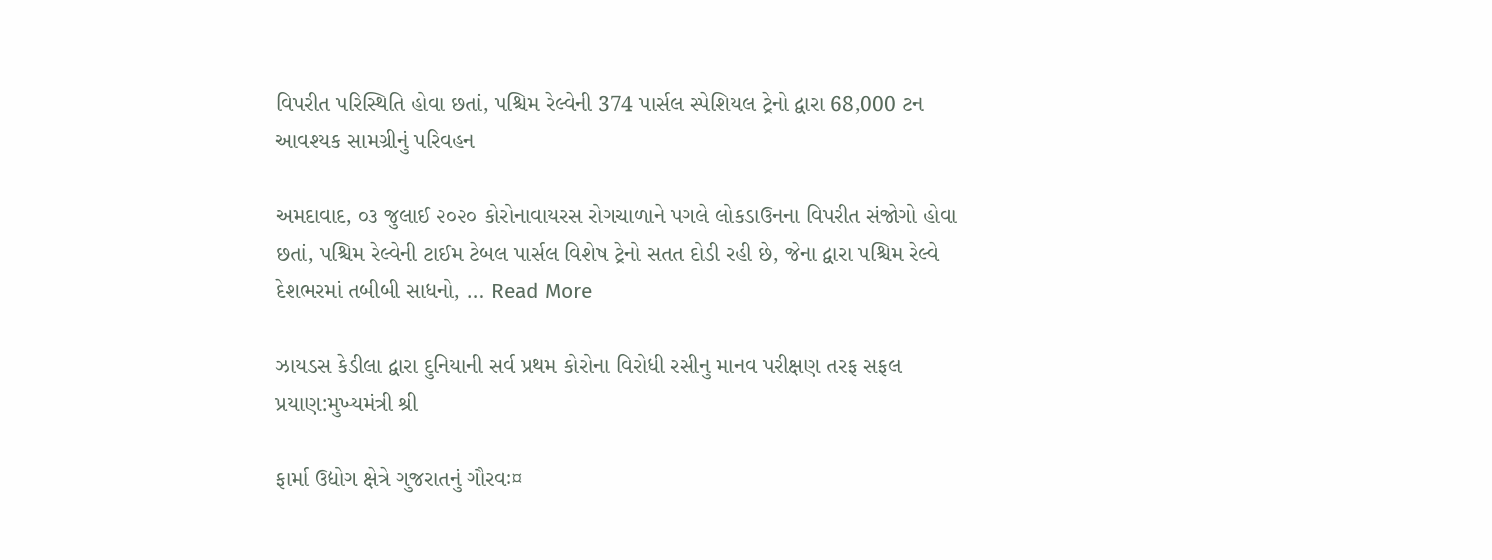વિપરીત પરિસ્થિતિ હોવા છતાં, પશ્ચિમ રેલ્વેની 374 પાર્સલ સ્પેશિયલ ટ્રેનો દ્વારા 68,000 ટન આવશ્યક સામગ્રીનું પરિવહન

અમદાવાદ, ૦૩ જુલાઈ ૨૦૨૦ કોરોનાવાયરસ રોગચાળાને પગલે લોકડાઉનના વિપરીત સંજોગો હોવા છતાં, પશ્ચિમ રેલ્વેની ટાઈમ ટેબલ પાર્સલ વિશેષ ટ્રેનો સતત દોડી રહી છે, જેના દ્વારા પશ્ચિમ રેલ્વે દેશભરમાં તબીબી સાધનો, … Read More

ઝાયડસ કેડીલા દ્વારા દુનિયાની સર્વ પ્રથમ કોરોના વિરોધી રસીનુ માનવ પરીક્ષણ તરફ સફલ પ્રયાણ:મુખ્યમંત્રી શ્રી

ફાર્મા ઉદ્યોગ ક્ષેત્રે ગુજરાતનું ગૌરવઃ¤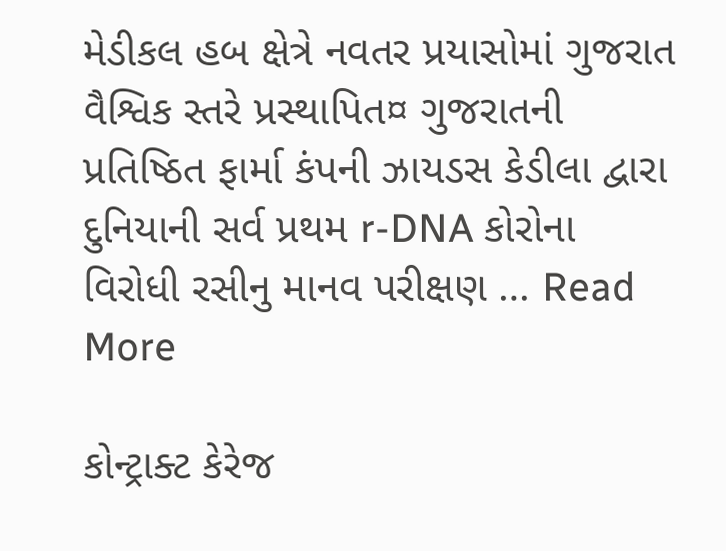મેડીકલ હબ ક્ષેત્રે નવતર પ્રયાસોમાં ગુજરાત વૈશ્વિક સ્તરે પ્રસ્થાપિત¤ ગુજરાતની પ્રતિષ્ઠિત ફાર્મા કંપની ઝાયડસ કેડીલા દ્વારા દુનિયાની સર્વ પ્રથમ r-DNA કોરોના વિરોધી રસીનુ માનવ પરીક્ષણ … Read More

કોન્ટ્રાક્ટ કેરેજ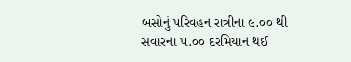બસોનું પરિવહન રાત્રીના ૯.૦૦ થી સવારના ૫.૦૦ દરમિયાન થઈ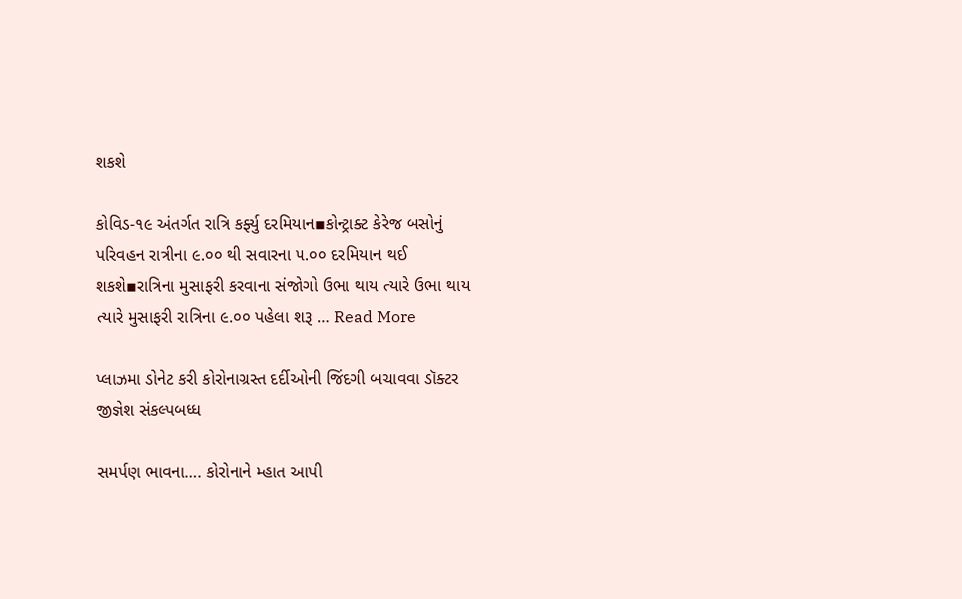શકશે

કોવિડ-૧૯ અંતર્ગત રાત્રિ કર્ફ્યુ દરમિયાન▪કોન્ટ્રાક્ટ કેરેજ બસોનું પરિવહન રાત્રીના ૯.૦૦ થી સવારના ૫.૦૦ દરમિયાન થઈ શકશે▪રાત્રિના મુસાફરી કરવાના સંજોગો ઉભા થાય ત્યારે ઉભા થાય ત્યારે મુસાફરી રાત્રિના ૯.૦૦ પહેલા શરૂ … Read More

પ્લાઝમા ડોનેટ કરી કોરોનાગ્રસ્ત દર્દીઓની જિંદગી બચાવવા ડૉક્ટર જીજ્ઞેશ સંકલ્પબધ્ધ

સમર્પણ ભાવના…. કોરોનાને મ્હાત આપી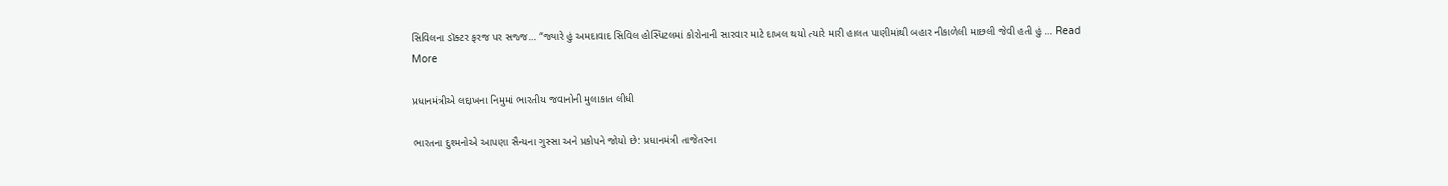સિવિલના ડૉક્ટર ફરજ પર સજ્જ… “જ્યારે હું અમદાવાદ સિવિલ હોસ્પિટલમાં કોરોનાની સારવાર માટે દાખલ થયો ત્યારે મારી હાલત પાણીમાંથી બહાર નીકાળેલી માછલી જેવી હતી હું … Read More

પ્રધાનમંત્રીએ લદ્દાખના નિમુમાં ભારતીય જવાનોની મુલાકાત લીધી

ભારતના દુશ્મનોએ આપણા સૈન્યના ગુસ્સા અને પ્રકોપને જોયો છે: પ્રધાનમંત્રી તાજેતરના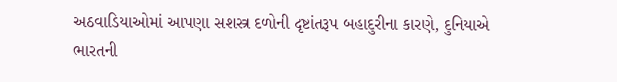અઠવાડિયાઓમાં આપણા સશસ્ત્ર દળોની દૃષ્ટાંતરૂપ બહાદુરીના કારણે, દુનિયાએ ભારતની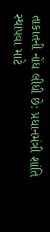તાકાતની નોંધ લીધી છે: પ્રધાનમંત્રી શાંતિ સ્થાપવા માટે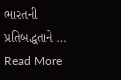ભારતની પ્રતિબદ્ધતાને … Read More